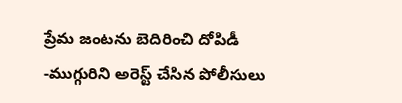ప్రేమ జంటను బెదిరించి దోపిడీ
-ముగ్గురిని అరెస్ట్ చేసిన పోలీసులు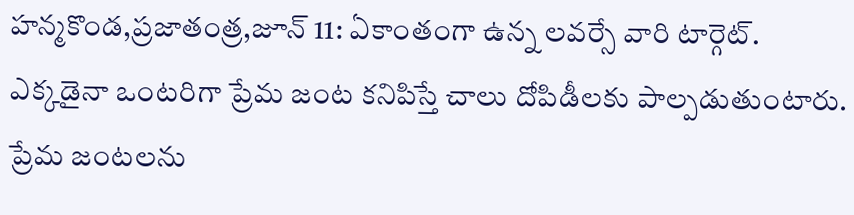హన్మకొండ,ప్రజాతంత్ర,జూన్ 11: ఏకాంతంగా ఉన్న లవర్సే వారి టార్గెట్. ఎక్కడైనా ఒంటరిగా ప్రేమ జంట కనిపిస్తే చాలు దోపిడీలకు పాల్పడుతుంటారు. ప్రేమ జంటలను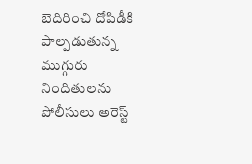బెదిరించి దోపిడీకి పాల్పడుతున్న ముగ్గురు నిందితులను పోలీసులు అరెస్ట్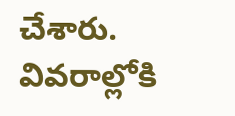చేశారు. వివరాల్లోకి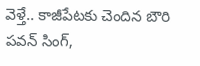వెళ్తే.. కాజీపేటకు చెందిన బౌరి పవన్ సింగ్,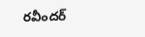రవీందర్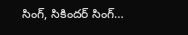సింగ్, సికిందర్ సింగ్…